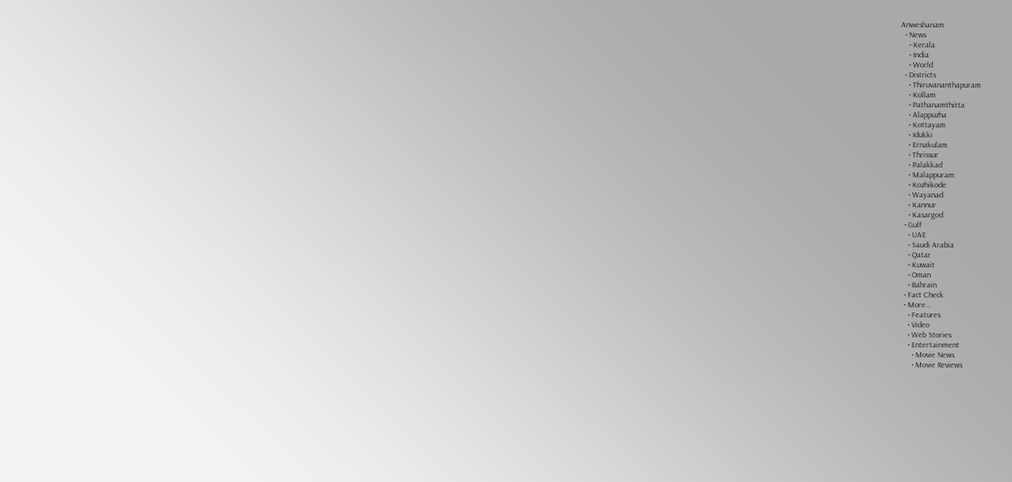Anweshanam
  • News
    • Kerala
    • India
    • World
  • Districts
    • Thiruvananthapuram
    • Kollam
    • Pathanamthitta
    • Alappuzha
    • Kottayam
    • Idukki
    • Ernakulam
    • Thrissur
    • Palakkad
    • Malappuram
    • Kozhikode
    • Wayanad
    • Kannur
    • Kasargod
  • Gulf
    • UAE
    • Saudi Arabia
    • Qatar
    • Kuwait
    • Oman
    • Bahrain
  • Fact Check
  • More…
    • Features
    • Video
    • Web Stories
    • Entertainment
      • Movie News
      • Movie Reviews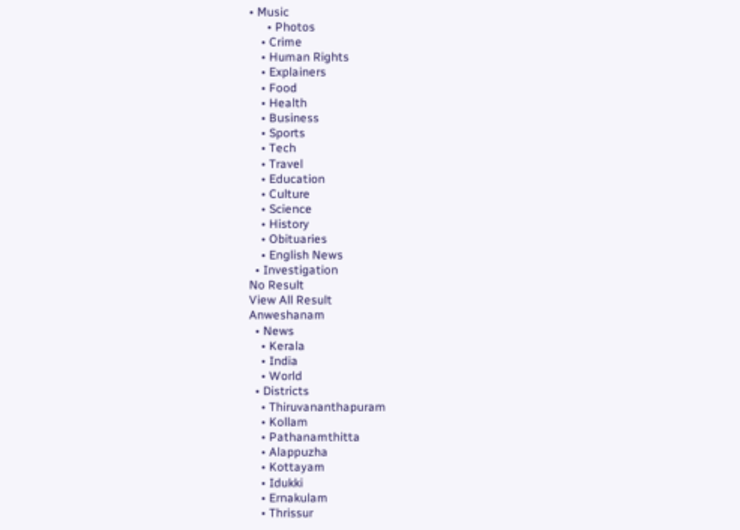• Music
      • Photos
    • Crime
    • Human Rights
    • Explainers
    • Food
    • Health
    • Business
    • Sports
    • Tech
    • Travel
    • Education
    • Culture
    • Science
    • History
    • Obituaries
    • English News
  • Investigation
No Result
View All Result
Anweshanam
  • News
    • Kerala
    • India
    • World
  • Districts
    • Thiruvananthapuram
    • Kollam
    • Pathanamthitta
    • Alappuzha
    • Kottayam
    • Idukki
    • Ernakulam
    • Thrissur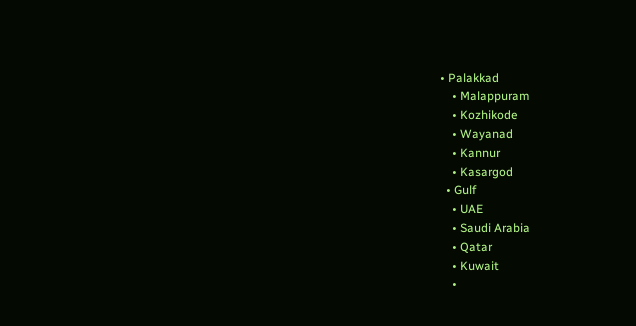• Palakkad
    • Malappuram
    • Kozhikode
    • Wayanad
    • Kannur
    • Kasargod
  • Gulf
    • UAE
    • Saudi Arabia
    • Qatar
    • Kuwait
    •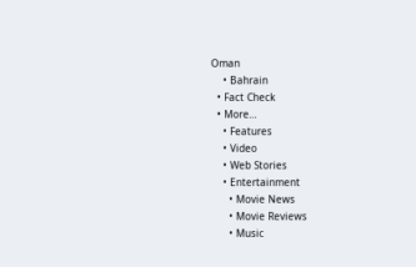Oman
    • Bahrain
  • Fact Check
  • More…
    • Features
    • Video
    • Web Stories
    • Entertainment
      • Movie News
      • Movie Reviews
      • Music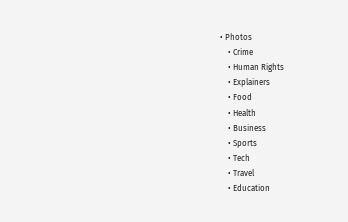• Photos
    • Crime
    • Human Rights
    • Explainers
    • Food
    • Health
    • Business
    • Sports
    • Tech
    • Travel
    • Education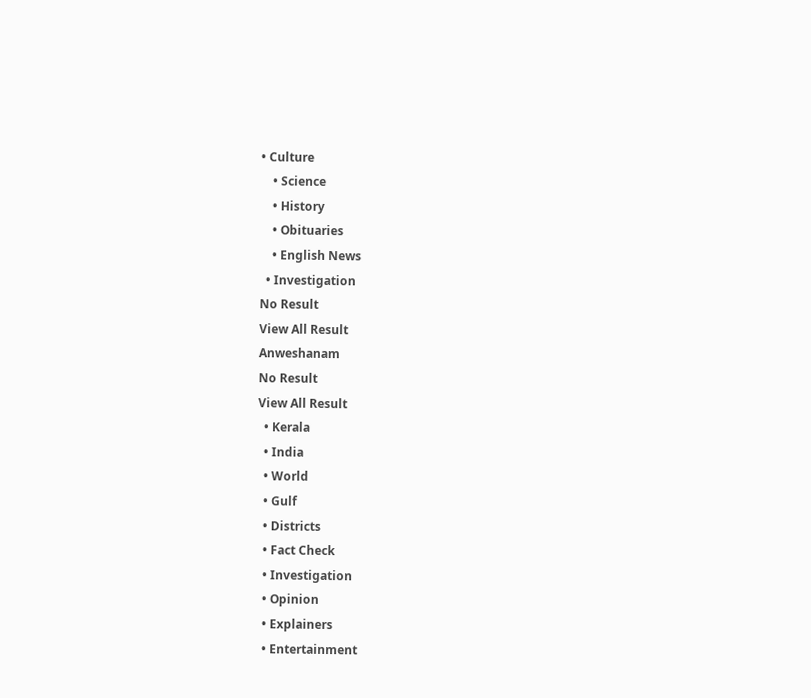• Culture
    • Science
    • History
    • Obituaries
    • English News
  • Investigation
No Result
View All Result
Anweshanam
No Result
View All Result
  • Kerala
  • India
  • World
  • Gulf
  • Districts
  • Fact Check
  • Investigation
  • Opinion
  • Explainers
  • Entertainment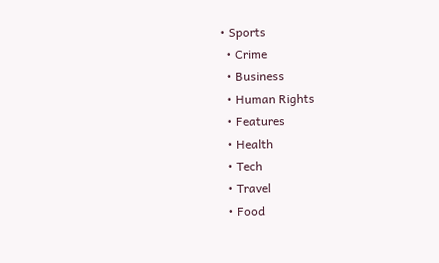• Sports
  • Crime
  • Business
  • Human Rights
  • Features
  • Health
  • Tech
  • Travel
  • Food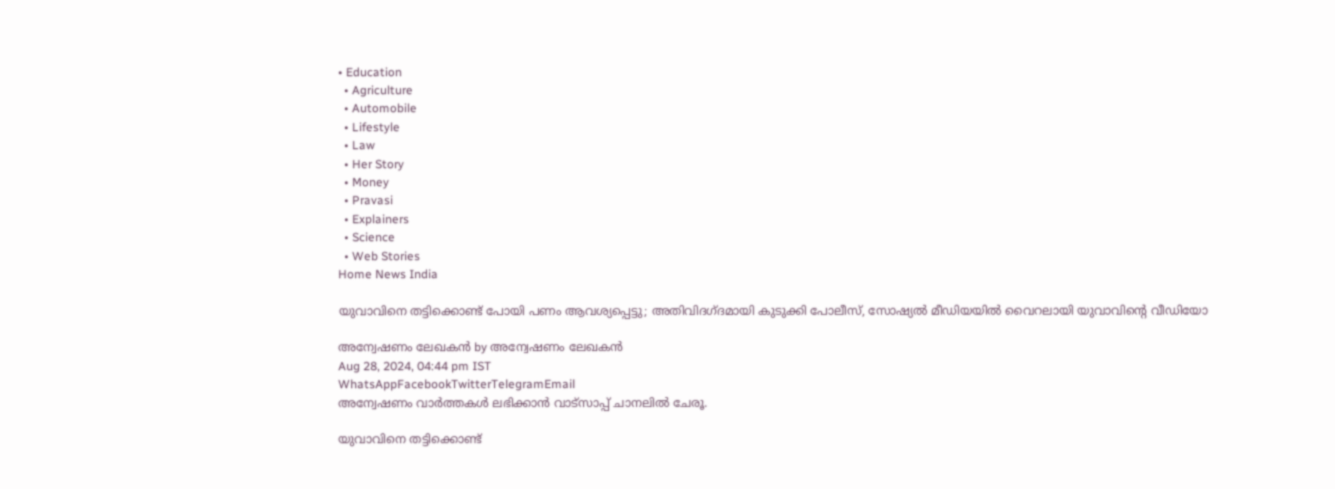• Education
  • Agriculture
  • Automobile
  • Lifestyle
  • Law
  • Her Story
  • Money
  • Pravasi
  • Explainers
  • Science
  • Web Stories
Home News India

യുവാവിനെ തട്ടിക്കൊണ്ട് പോയി പണം ആവശ്യപ്പെട്ടു; അതിവിദഗ്ദമായി കുടുക്കി പോലീസ്, സോഷ്യല്‍ മീഡിയയില്‍ വൈറലായി യുവാവിന്റെ വീഡിയോ

അന്വേഷണം ലേഖകൻ by അന്വേഷണം ലേഖകൻ
Aug 28, 2024, 04:44 pm IST
WhatsAppFacebookTwitterTelegramEmail
അന്വേഷണം വാർത്തകൾ ലഭിക്കാന്‍ വാട്സാപ്പ് ചാനലില്‍ ചേരൂ.

യുവാവിനെ തട്ടിക്കൊണ്ട്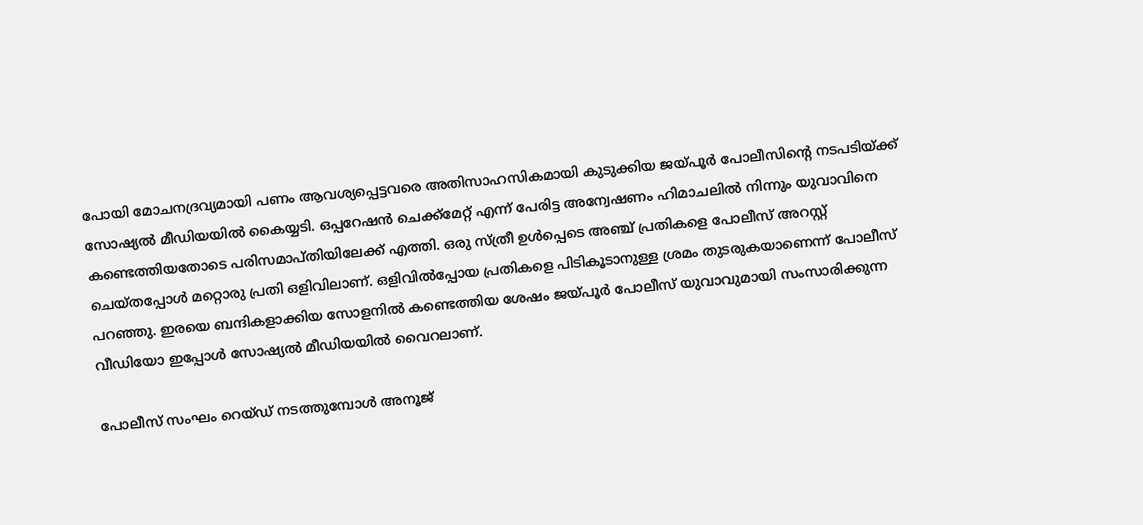പോയി മോചനദ്രവ്യമായി പണം ആവശ്യപ്പെട്ടവരെ അതിസാഹസികമായി കുടുക്കിയ ജയ്പൂര്‍ പോലീസിന്റെ നടപടിയ്ക്ക് സോഷ്യല്‍ മീഡിയയില്‍ കൈയ്യടി. ഒപ്പറേഷന്‍ ചെക്ക്‌മേറ്റ് എന്ന് പേരിട്ട അന്വേഷണം ഹിമാചലില്‍ നിന്നും യുവാവിനെ കണ്ടെത്തിയതോടെ പരിസമാപ്തിയിലേക്ക് എത്തി. ഒരു സ്ത്രീ ഉള്‍പ്പെടെ അഞ്ച് പ്രതികളെ പോലീസ് അറസ്റ്റ് ചെയ്തപ്പോള്‍ മറ്റൊരു പ്രതി ഒളിവിലാണ്. ഒളിവില്‍പ്പോയ പ്രതികളെ പിടികൂടാനുള്ള ശ്രമം തുടരുകയാണെന്ന് പോലീസ് പറഞ്ഞു. ഇരയെ ബന്ദികളാക്കിയ സോളനില്‍ കണ്ടെത്തിയ ശേഷം ജയ്പൂര്‍ പോലീസ് യുവാവുമായി സംസാരിക്കുന്ന വീഡിയോ ഇപ്പോള്‍ സോഷ്യല്‍ മീഡിയയില്‍ വൈറലാണ്.

പോലീസ് സംഘം റെയ്ഡ് നടത്തുമ്പോള്‍ അനൂജ്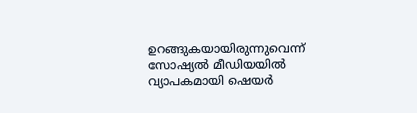ഉറങ്ങുകയായിരുന്നുവെന്ന് സോഷ്യല്‍ മീഡിയയില്‍ വ്യാപകമായി ഷെയര്‍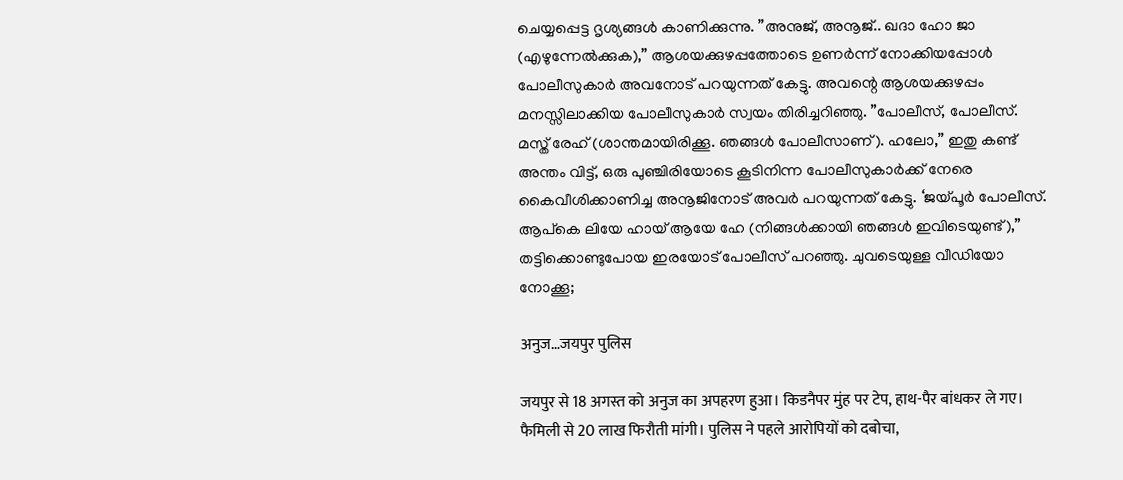ചെയ്യപ്പെട്ട ദൃശ്യങ്ങള്‍ കാണിക്കുന്നു. ”അനുജ്, അനൂജ്.. ഖദാ ഹോ ജാ (എഴുന്നേല്‍ക്കുക),” ആശയക്കുഴപ്പത്തോടെ ഉണര്‍ന്ന് നോക്കിയപ്പോള്‍ പോലീസുകാര്‍ അവനോട് പറയുന്നത് കേട്ടു. അവന്റെ ആശയക്കുഴപ്പം മനസ്സിലാക്കിയ പോലീസുകാര്‍ സ്വയം തിരിച്ചറിഞ്ഞു. ”പോലീസ്, പോലീസ്. മസ്ത് രേഹ് (ശാന്തമായിരിക്കൂ. ഞങ്ങള്‍ പോലീസാണ്). ഹലോ,” ഇതു കണ്ട് അന്തം വിട്ട്, ഒരു പുഞ്ചിരിയോടെ കൂടിനിന്ന പോലീസുകാര്‍ക്ക് നേരെ കൈവീശിക്കാണിച്ച അനൂജിനോട് അവര്‍ പറയുന്നത് കേട്ടു. ‘ജയ്പൂര്‍ പോലീസ്. ആപ്കെ ലിയേ ഹായ് ആയേ ഹേ (നിങ്ങള്‍ക്കായി ഞങ്ങള്‍ ഇവിടെയുണ്ട്),” തട്ടിക്കൊണ്ടുപോയ ഇരയോട് പോലീസ് പറഞ്ഞു. ചുവടെയുള്ള വീഡിയോ നോക്കൂ;

अनुज…जयपुर पुलिस

जयपुर से 18 अगस्त को अनुज का अपहरण हुआ। किडनैपर मुंह पर टेप, हाथ-पैर बांधकर ले गए। फैमिली से 20 लाख फिरौती मांगी। पुलिस ने पहले आरोपियों को दबोचा,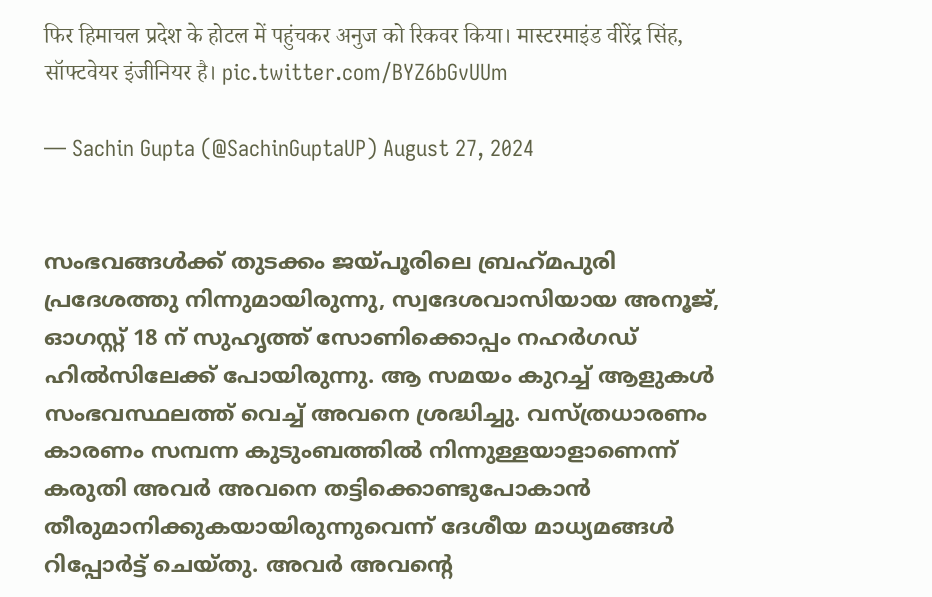फिर हिमाचल प्रदेश के होटल में पहुंचकर अनुज को रिकवर किया। मास्टरमाइंड वीरेंद्र सिंह, सॉफ्टवेयर इंजीनियर है। pic.twitter.com/BYZ6bGvUUm

— Sachin Gupta (@SachinGuptaUP) August 27, 2024


സംഭവങ്ങള്‍ക്ക് തുടക്കം ജയ്പൂരിലെ ബ്രഹ്‌മപുരി പ്രദേശത്തു നിന്നുമായിരുന്നു, സ്വദേശവാസിയായ അനൂജ്, ഓഗസ്റ്റ് 18 ന് സുഹൃത്ത് സോണിക്കൊപ്പം നഹര്‍ഗഡ് ഹില്‍സിലേക്ക് പോയിരുന്നു. ആ സമയം കുറച്ച് ആളുകള്‍ സംഭവസ്ഥലത്ത് വെച്ച് അവനെ ശ്രദ്ധിച്ചു. വസ്ത്രധാരണം കാരണം സമ്പന്ന കുടുംബത്തില്‍ നിന്നുള്ളയാളാണെന്ന് കരുതി അവര്‍ അവനെ തട്ടിക്കൊണ്ടുപോകാന്‍ തീരുമാനിക്കുകയായിരുന്നുവെന്ന് ദേശീയ മാധ്യമങ്ങള്‍ റിപ്പോര്‍ട്ട് ചെയ്തു. അവര്‍ അവന്റെ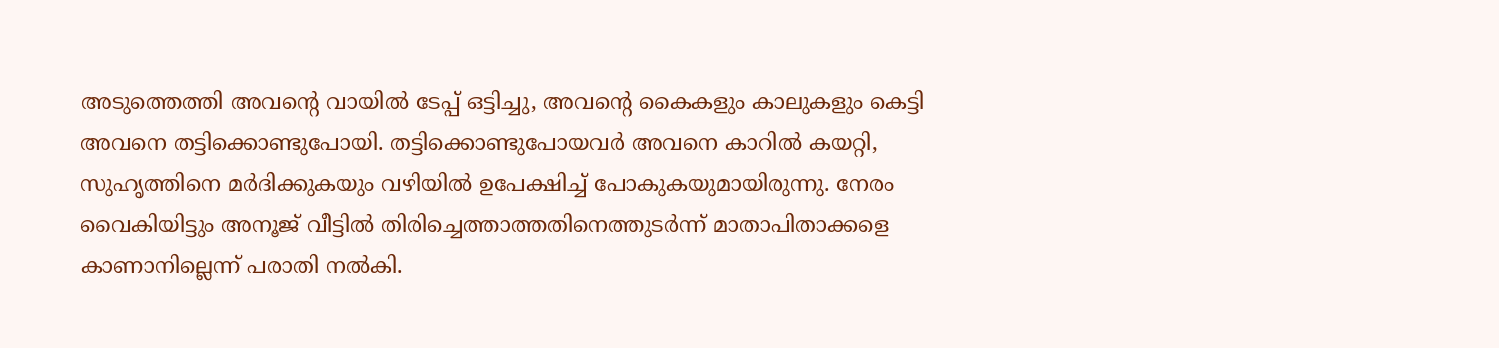അടുത്തെത്തി അവന്റെ വായില്‍ ടേപ്പ് ഒട്ടിച്ചു, അവന്റെ കൈകളും കാലുകളും കെട്ടി അവനെ തട്ടിക്കൊണ്ടുപോയി. തട്ടിക്കൊണ്ടുപോയവര്‍ അവനെ കാറില്‍ കയറ്റി, സുഹൃത്തിനെ മര്‍ദിക്കുകയും വഴിയില്‍ ഉപേക്ഷിച്ച് പോകുകയുമായിരുന്നു. നേരം വൈകിയിട്ടും അനൂജ് വീട്ടില്‍ തിരിച്ചെത്താത്തതിനെത്തുടര്‍ന്ന് മാതാപിതാക്കളെ കാണാനില്ലെന്ന് പരാതി നല്‍കി.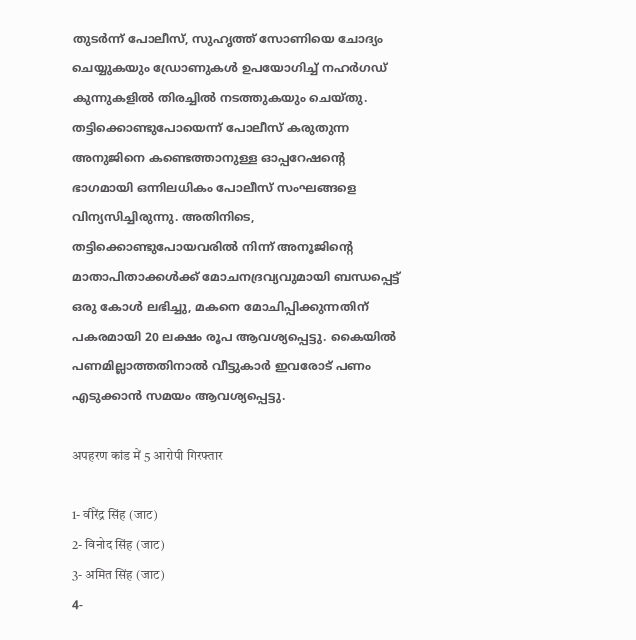തുടര്‍ന്ന് പോലീസ്, സുഹൃത്ത് സോണിയെ ചോദ്യം ചെയ്യുകയും ഡ്രോണുകള്‍ ഉപയോഗിച്ച് നഹര്‍ഗഡ് കുന്നുകളില്‍ തിരച്ചില്‍ നടത്തുകയും ചെയ്തു. തട്ടിക്കൊണ്ടുപോയെന്ന് പോലീസ് കരുതുന്ന അനുജിനെ കണ്ടെത്താനുള്ള ഓപ്പറേഷന്റെ ഭാഗമായി ഒന്നിലധികം പോലീസ് സംഘങ്ങളെ വിന്യസിച്ചിരുന്നു. അതിനിടെ, തട്ടിക്കൊണ്ടുപോയവരില്‍ നിന്ന് അനൂജിന്റെ മാതാപിതാക്കള്‍ക്ക് മോചനദ്രവ്യവുമായി ബന്ധപ്പെട്ട് ഒരു കോള്‍ ലഭിച്ചു, മകനെ മോചിപ്പിക്കുന്നതിന് പകരമായി 20 ലക്ഷം രൂപ ആവശ്യപ്പെട്ടു. കൈയില്‍ പണമില്ലാത്തതിനാല്‍ വീട്ടുകാര്‍ ഇവരോട് പണം എടുക്കാന്‍ സമയം ആവശ്യപ്പെട്ടു.

अपहरण कांड में 5 आरोपी गिरफ्तार

1- वीरेंद्र सिंह (जाट)
2- विनोद सिंह (जाट)
3- अमित सिंह (जाट)
4-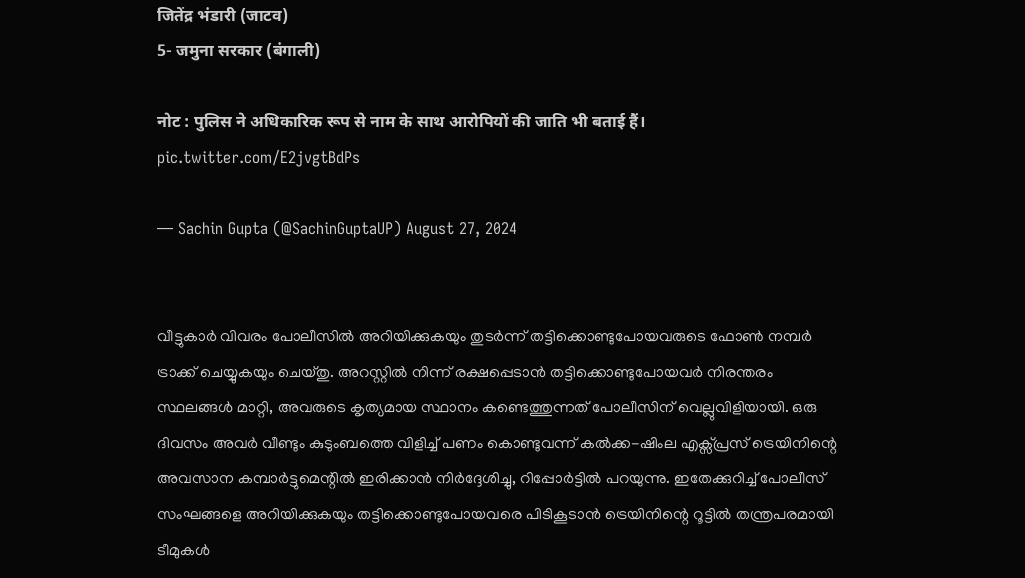जितेंद्र भंडारी (जाटव)
5- जमुना सरकार (बंगाली)

नोट : पुलिस ने अधिकारिक रूप से नाम के साथ आरोपियों की जाति भी बताई हैं। pic.twitter.com/E2jvgtBdPs

— Sachin Gupta (@SachinGuptaUP) August 27, 2024


വീട്ടുകാര്‍ വിവരം പോലീസില്‍ അറിയിക്കുകയും തുടര്‍ന്ന് തട്ടിക്കൊണ്ടുപോയവരുടെ ഫോണ്‍ നമ്പര്‍ ട്രാക്ക് ചെയ്യുകയും ചെയ്തു. അറസ്റ്റില്‍ നിന്ന് രക്ഷപ്പെടാന്‍ തട്ടിക്കൊണ്ടുപോയവര്‍ നിരന്തരം സ്ഥലങ്ങള്‍ മാറ്റി, അവരുടെ കൃത്യമായ സ്ഥാനം കണ്ടെത്തുന്നത് പോലീസിന് വെല്ലുവിളിയായി. ഒരു ദിവസം അവര്‍ വീണ്ടും കുടുംബത്തെ വിളിച്ച് പണം കൊണ്ടുവന്ന് കല്‍ക്ക-ഷിംല എക്സ്പ്രസ് ട്രെയിനിന്റെ അവസാന കമ്പാര്‍ട്ടുമെന്റില്‍ ഇരിക്കാന്‍ നിര്‍ദ്ദേശിച്ചു, റിപ്പോര്‍ട്ടില്‍ പറയുന്നു. ഇതേക്കുറിച്ച് പോലീസ് സംഘങ്ങളെ അറിയിക്കുകയും തട്ടിക്കൊണ്ടുപോയവരെ പിടികൂടാന്‍ ട്രെയിനിന്റെ റൂട്ടില്‍ തന്ത്രപരമായി ടീമുകള്‍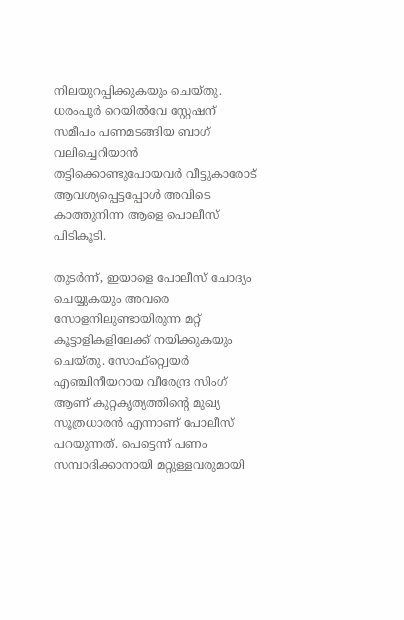നിലയുറപ്പിക്കുകയും ചെയ്തു. ധരംപൂര്‍ റെയില്‍വേ സ്റ്റേഷന് സമീപം പണമടങ്ങിയ ബാഗ് വലിച്ചെറിയാന്‍ തട്ടിക്കൊണ്ടുപോയവര്‍ വീട്ടുകാരോട് ആവശ്യപ്പെട്ടപ്പോള്‍ അവിടെ കാത്തുനിന്ന ആളെ പൊലീസ് പിടികൂടി.

തുടര്‍ന്ന്, ഇയാളെ പോലീസ് ചോദ്യം ചെയ്യുകയും അവരെ സോളനിലുണ്ടായിരുന്ന മറ്റ് കൂട്ടാളികളിലേക്ക് നയിക്കുകയും ചെയ്തു. സോഫ്റ്റ്വെയര്‍ എഞ്ചിനീയറായ വീരേന്ദ്ര സിംഗ് ആണ് കുറ്റകൃത്യത്തിന്റെ മുഖ്യ സൂത്രധാരന്‍ എന്നാണ് പോലീസ് പറയുന്നത്. പെട്ടെന്ന് പണം സമ്പാദിക്കാനായി മറ്റുള്ളവരുമായി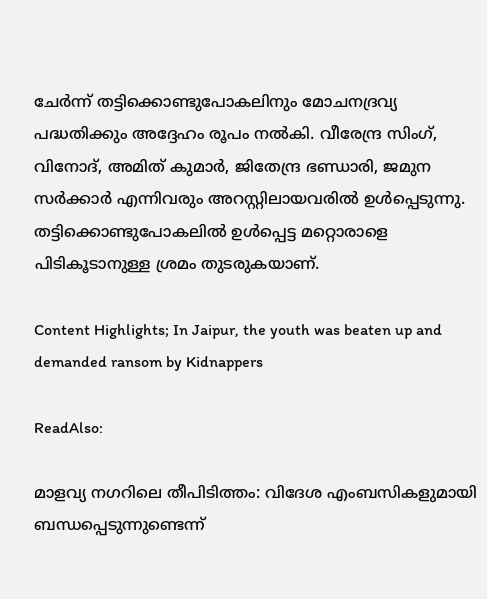ചേര്‍ന്ന് തട്ടിക്കൊണ്ടുപോകലിനും മോചനദ്രവ്യ പദ്ധതിക്കും അദ്ദേഹം രൂപം നല്‍കി. വീരേന്ദ്ര സിംഗ്, വിനോദ്, അമിത് കുമാര്‍, ജിതേന്ദ്ര ഭണ്ഡാരി, ജമുന സര്‍ക്കാര്‍ എന്നിവരും അറസ്റ്റിലായവരില്‍ ഉള്‍പ്പെടുന്നു. തട്ടിക്കൊണ്ടുപോകലില്‍ ഉള്‍പ്പെട്ട മറ്റൊരാളെ പിടികൂടാനുള്ള ശ്രമം തുടരുകയാണ്.

Content Highlights; In Jaipur, the youth was beaten up and demanded ransom by Kidnappers

ReadAlso:

മാളവ്യ നഗറിലെ തീപിടിത്തം: വിദേശ എംബസികളുമായി ബന്ധപ്പെടുന്നുണ്ടെന്ന്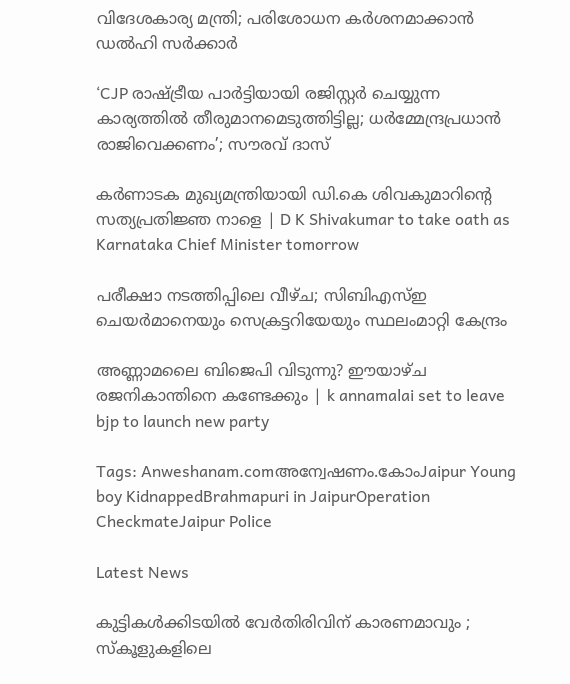വിദേശകാര്യ മന്ത്രി; പരിശോധന കർ‌ശനമാക്കാൻ ഡൽഹി സർക്കാർ

‘CJP രാഷ്ട്രീയ പാർട്ടിയായി രജിസ്റ്റർ ചെയ്യുന്ന കാര്യത്തിൽ തീരുമാനമെടുത്തിട്ടില്ല; ധർമ്മേന്ദ്രപ്രധാൻ രാജിവെക്കണം’; സൗരവ് ദാസ്

കർണാടക മുഖ്യമന്ത്രിയായി ഡി.കെ ശിവകുമാറിന്റെ സത്യപ്രതിജ്ഞ നാളെ | D K Shivakumar to take oath as Karnataka Chief Minister tomorrow

പരീക്ഷാ നടത്തിപ്പിലെ വീഴ്ച; സിബിഎസ്ഇ ചെയര്‍മാനെയും സെക്രട്ടറിയേയും സ്ഥലംമാറ്റി കേന്ദ്രം

അണ്ണാമലൈ ബിജെപി വിടുന്നു? ഈയാഴ്ച രജനികാന്തിനെ കണ്ടേക്കും | k annamalai set to leave bjp to launch new party

Tags: Anweshanam.comഅന്വേഷണം.കോംJaipur Young boy KidnappedBrahmapuri in JaipurOperation CheckmateJaipur Police

Latest News

കുട്ടികൾക്കിടയിൽ വേർതിരിവിന് കാരണമാവും ; സ്കൂളുകളിലെ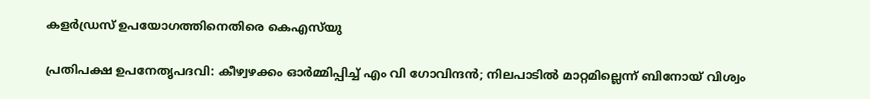കളർഡ്രസ് ഉപയോഗത്തിനെതിരെ കെഎസ്‍യു

പ്രതിപക്ഷ ഉപനേതൃപദവി: കീഴ്വഴക്കം ഓർമ്മിപ്പിച്ച് എം വി ഗോവിന്ദൻ; നിലപാടിൽ മാറ്റമില്ലെന്ന് ബിനോയ് വിശ്വം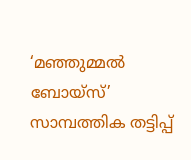‘മഞ്ഞുമ്മൽ ബോയ്സ്’ സാമ്പത്തിക തട്ടിപ്പ്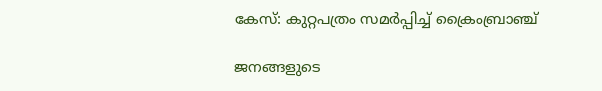കേസ്: കുറ്റപത്രം സമർപ്പിച്ച് ക്രൈംബ്രാഞ്ച്

ജനങ്ങളുടെ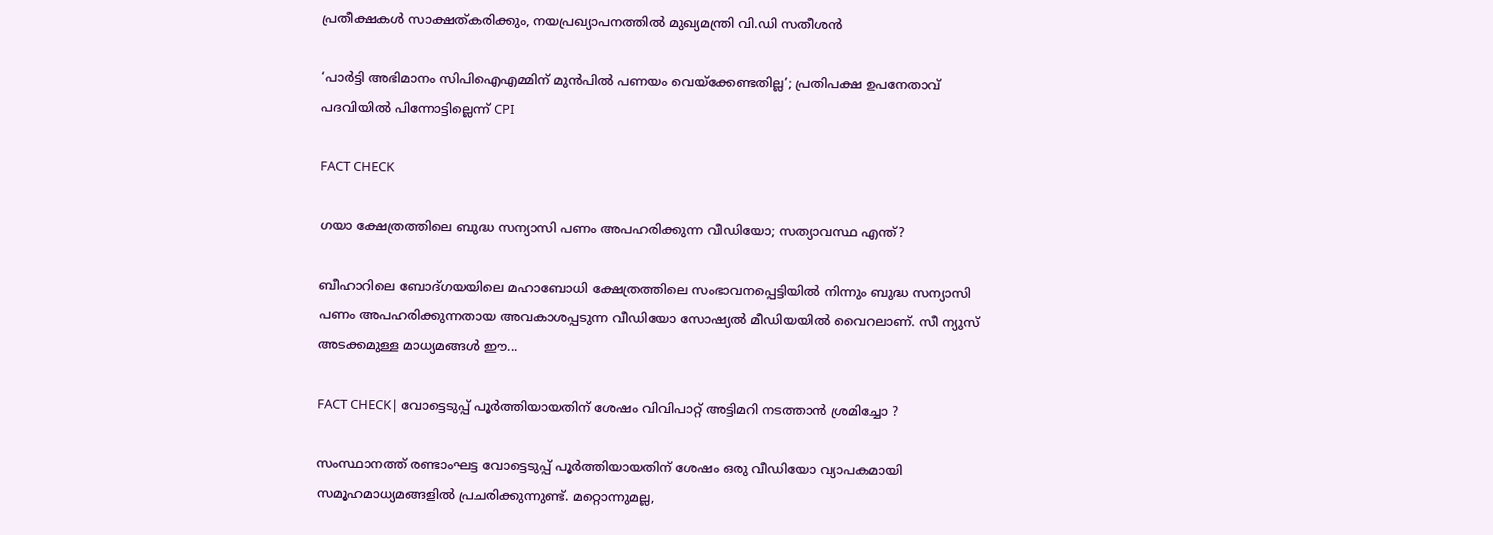പ്രതീക്ഷകൾ സാക്ഷത്കരിക്കും, നയപ്രഖ്യാപനത്തിൽ മുഖ്യമന്ത്രി വി.ഡി സതീശന്‍

‘പാർട്ടി അഭിമാനം സിപിഐഎമ്മിന് മുൻപിൽ പണയം വെയ്ക്കേണ്ടതില്ല’; പ്രതിപക്ഷ ഉപനേതാവ് പദവിയിൽ പിന്നോട്ടില്ലെന്ന് CPI

FACT CHECK

ഗയാ ക്ഷേത്രത്തിലെ ബുദ്ധ സന്യാസി പണം അപഹരിക്കുന്ന വീഡിയോ; സത്യാവസ്ഥ എന്ത്?

ബീഹാറിലെ ബോദ്ഗയയിലെ മഹാബോധി ക്ഷേത്രത്തിലെ സംഭാവനപ്പെട്ടിയില്‍ നിന്നും ബുദ്ധ സന്യാസി പണം അപഹരിക്കുന്നതായ അവകാശപ്പടുന്ന വീഡിയോ സോഷ്യല്‍ മീഡിയയില്‍ വൈറലാണ്. സീ ന്യുസ് അടക്കമുള്ള മാധ്യമങ്ങള്‍ ഈ...

FACT CHECK| വോട്ടെടുപ്പ് പൂർത്തിയായതിന് ശേഷം വിവിപാറ്റ് അട്ടിമറി നടത്താൻ ശ്രമിച്ചോ ?

സംസ്ഥാനത്ത് രണ്ടാംഘട്ട വോട്ടെടുപ്പ് പൂർത്തിയായതിന് ശേഷം ഒരു വീഡിയോ വ്യാപകമായി സമൂഹമാധ്യമങ്ങളിൽ പ്രചരിക്കുന്നുണ്ട്. മറ്റൊന്നുമല്ല,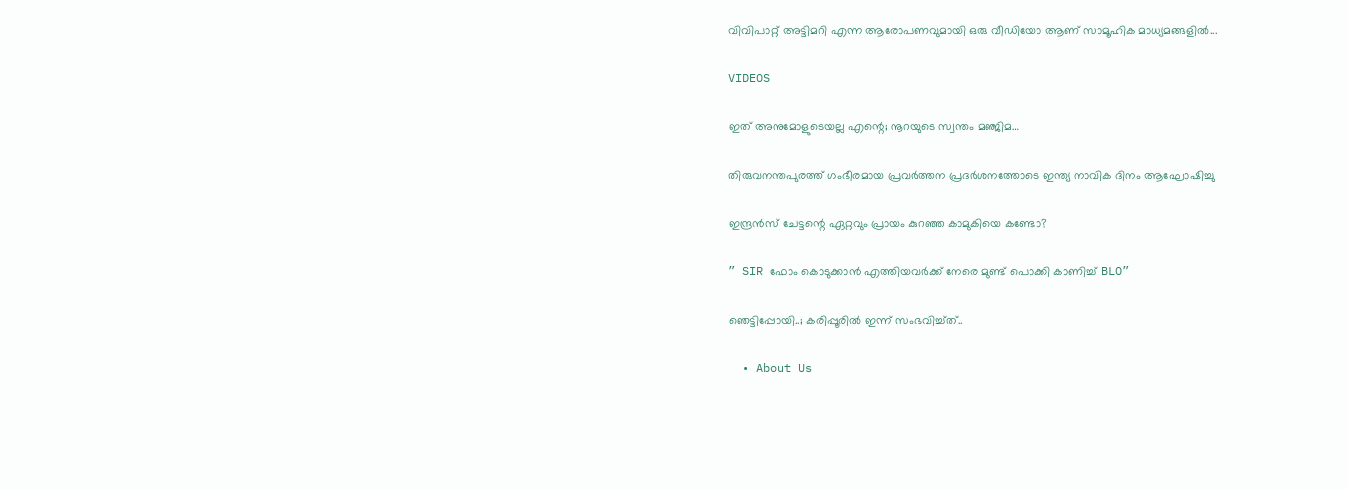വിവിപാറ്റ് അട്ടിമറി എന്ന ആരോപണവുമായി ഒരു വീഡിയോ ആണ് സാമൂഹിക മാധ്യമങ്ങളിൽ...

VIDEOS

ഇത് അനുമോളുടെയല്ല എന്റെ; നൂറയുടെ സ്വന്തം മഞ്ജിമ…

തിരുവനന്തപുരത്ത് ഗംഭീരമായ പ്രവർത്തന പ്രദർശനത്തോടെ ഇന്ത്യ നാവിക ദിനം ആഘോഷിച്ചു

ഇന്ദ്രൻസ് ചേട്ടന്റെ ഏറ്റവും പ്രായം കുറഞ്ഞ കാമുകിയെ കണ്ടോ?

” SIR ഫോം കൊടുക്കാൻ എത്തിയവർക്ക് നേരെ മുണ്ട് പൊക്കി കാണിച്ച് BLO”

ഞെട്ടിപ്പോയി..; കരിപ്പൂരിൽ ഇന്ന് സംഭവിച്ച്ത്..

  • About Us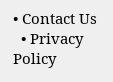• Contact Us
  • Privacy Policy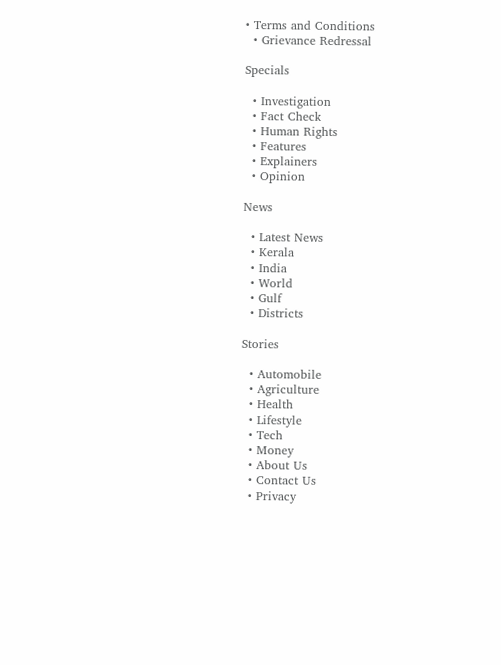• Terms and Conditions
  • Grievance Redressal

Specials

  • Investigation
  • Fact Check
  • Human Rights
  • Features
  • Explainers
  • Opinion

News

  • Latest News
  • Kerala
  • India
  • World
  • Gulf
  • Districts

Stories

  • Automobile
  • Agriculture
  • Health
  • Lifestyle
  • Tech
  • Money
  • About Us
  • Contact Us
  • Privacy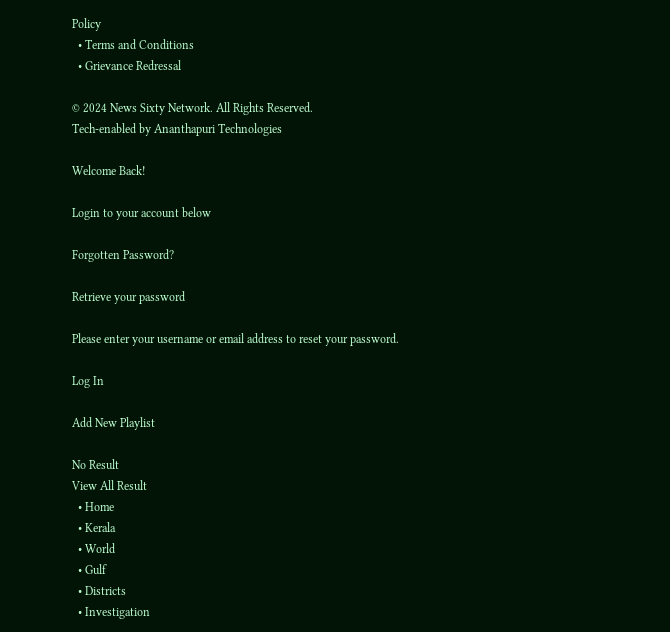Policy
  • Terms and Conditions
  • Grievance Redressal

© 2024 News Sixty Network. All Rights Reserved.
Tech-enabled by Ananthapuri Technologies

Welcome Back!

Login to your account below

Forgotten Password?

Retrieve your password

Please enter your username or email address to reset your password.

Log In

Add New Playlist

No Result
View All Result
  • Home
  • Kerala
  • World
  • Gulf
  • Districts
  • Investigation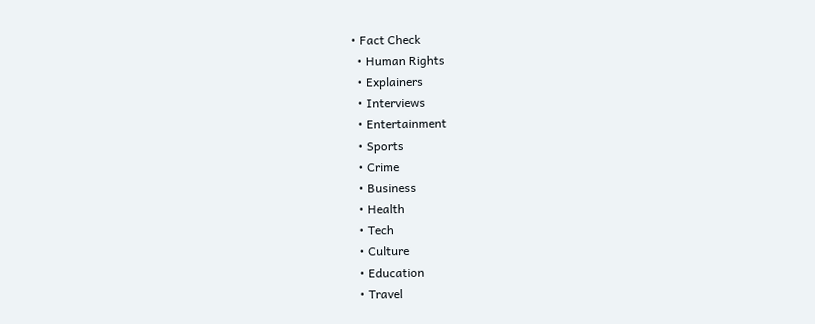• Fact Check
  • Human Rights
  • Explainers
  • Interviews
  • Entertainment
  • Sports
  • Crime
  • Business
  • Health
  • Tech
  • Culture
  • Education
  • Travel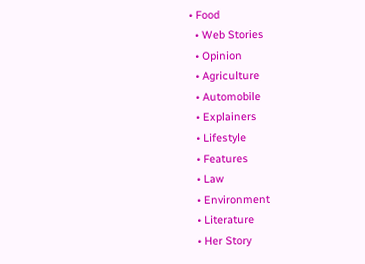• Food
  • Web Stories
  • Opinion
  • Agriculture
  • Automobile
  • Explainers
  • Lifestyle
  • Features
  • Law
  • Environment
  • Literature
  • Her Story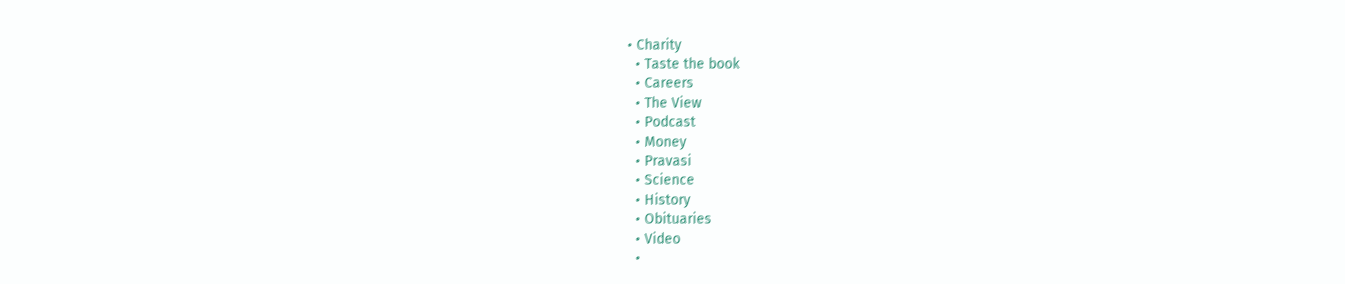• Charity
  • Taste the book
  • Careers
  • The View
  • Podcast
  • Money
  • Pravasi
  • Science
  • History
  • Obituaries
  • Video
  •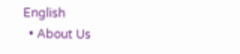English
  • About Us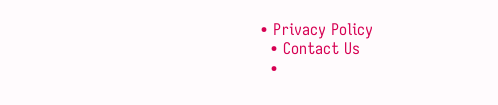• Privacy Policy
  • Contact Us
  •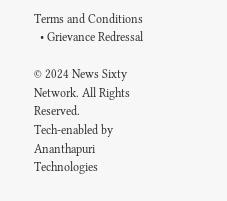Terms and Conditions
  • Grievance Redressal

© 2024 News Sixty Network. All Rights Reserved.
Tech-enabled by Ananthapuri Technologies